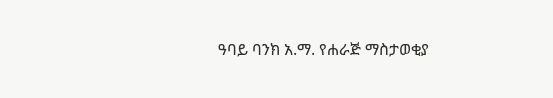ዓባይ ባንክ አ.ማ. የሐራጅ ማስታወቂያ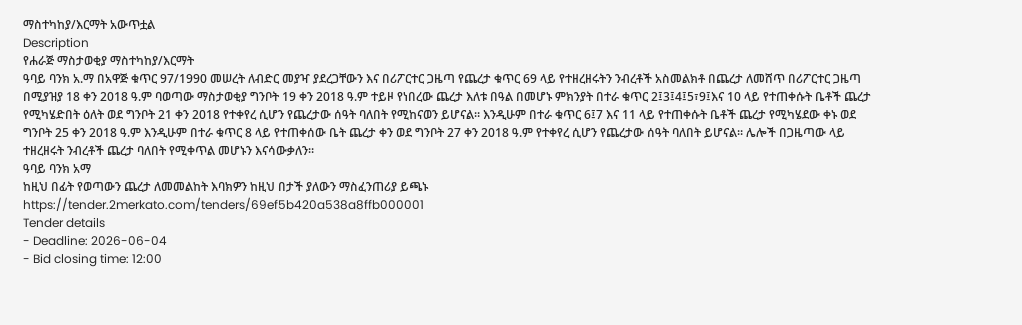ማስተካከያ/እርማት አውጥቷል
Description
የሐራጅ ማስታወቂያ ማስተካከያ/እርማት
ዓባይ ባንክ አ.ማ በአዋጅ ቁጥር 97/1990 መሠረት ለብድር መያዣ ያደረጋቸውን እና በሪፖርተር ጋዜጣ የጨረታ ቁጥር 69 ላይ የተዘረዘሩትን ንብረቶች አስመልክቶ በጨረታ ለመሸጥ በሪፖርተር ጋዜጣ በሚያዝያ 18 ቀን 2018 ዓ.ም ባወጣው ማስታወቂያ ግንቦት 19 ቀን 2018 ዓ.ም ተይዞ የነበረው ጨረታ እለቱ በዓል በመሆኑ ምክንያት በተራ ቁጥር 2፤3፤4፤5፣9፤እና 10 ላይ የተጠቀሱት ቤቶች ጨረታ የሚካሄድበት ዕለት ወደ ግንቦት 21 ቀን 2018 የተቀየረ ሲሆን የጨረታው ሰዓት ባለበት የሚከናወን ይሆናል። እንዲሁም በተራ ቁጥር 6፤7 እና 11 ላይ የተጠቀሱት ቤቶች ጨረታ የሚካሄደው ቀኑ ወደ ግንቦት 25 ቀን 2018 ዓ.ም እንዲሁም በተራ ቁጥር 8 ላይ የተጠቀሰው ቤት ጨረታ ቀን ወደ ግንቦት 27 ቀን 2018 ዓ.ም የተቀየረ ሲሆን የጨረታው ሰዓት ባለበት ይሆናል። ሌሎች በጋዜጣው ላይ ተዘረዘሩት ንብረቶች ጨረታ ባለበት የሚቀጥል መሆኑን እናሳውቃለን።
ዓባይ ባንክ አማ
ከዚህ በፊት የወጣውን ጨረታ ለመመልከት እባክዎን ከዚህ በታች ያለውን ማስፈንጠሪያ ይጫኑ
https://tender.2merkato.com/tenders/69ef5b420a538a8ffb000001
Tender details
- Deadline: 2026-06-04
- Bid closing time: 12:00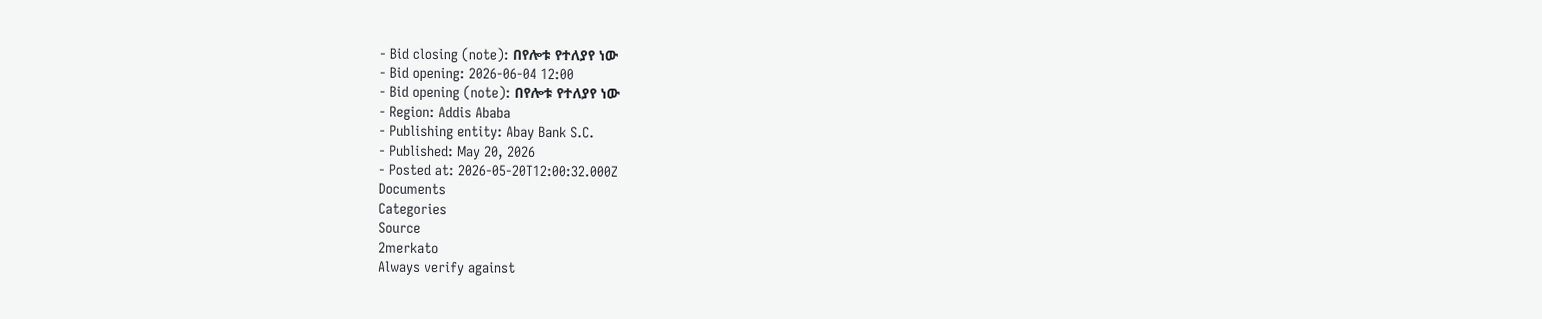- Bid closing (note): በየሎቱ የተለያየ ነው
- Bid opening: 2026-06-04 12:00
- Bid opening (note): በየሎቱ የተለያየ ነው
- Region: Addis Ababa
- Publishing entity: Abay Bank S.C.
- Published: May 20, 2026
- Posted at: 2026-05-20T12:00:32.000Z
Documents
Categories
Source
2merkato
Always verify against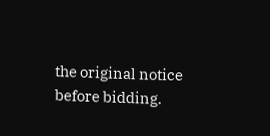the original notice before bidding.